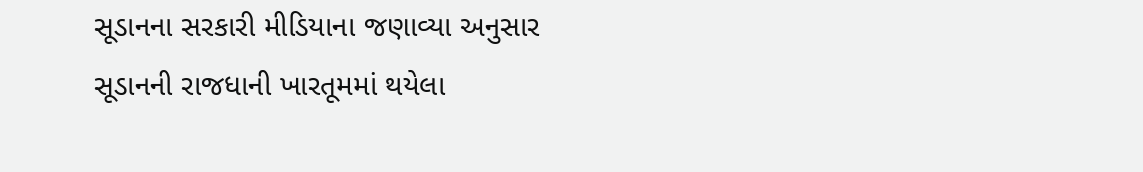સૂડાનના સરકારી મીડિયાના જણાવ્યા અનુસાર સૂડાનની રાજધાની ખારતૂમમાં થયેલા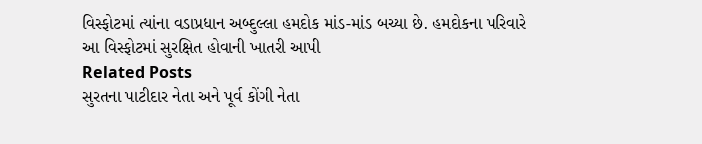વિસ્ફોટમાં ત્યાંના વડાપ્રધાન અબ્દુલ્લા હમદોક માંડ-માંડ બચ્યા છે. હમદોકના પરિવારે આ વિસ્ફોટમાં સુરક્ષિત હોવાની ખાતરી આપી
Related Posts
સુરતના પાટીદાર નેતા અને પૂર્વ કોંગી નેતા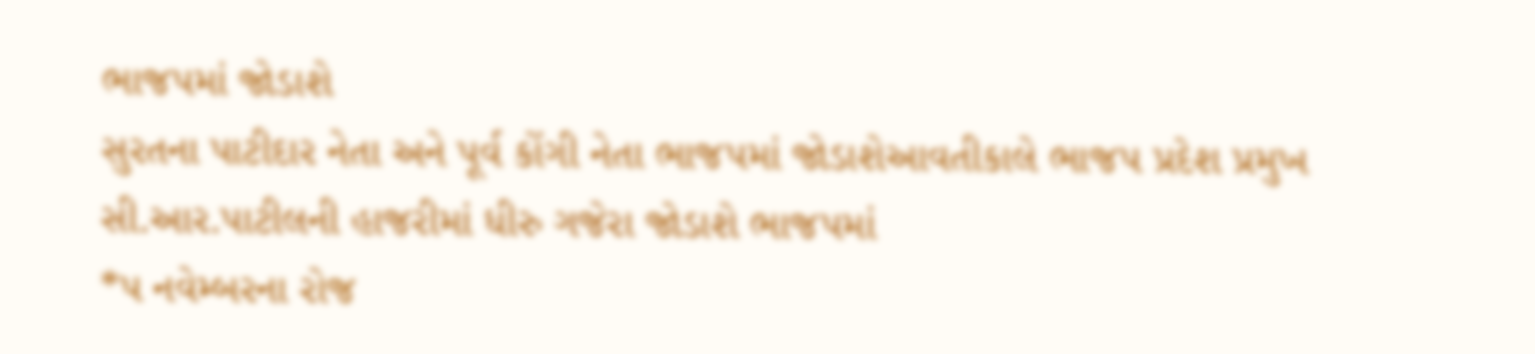ભાજપમાં જોડાશે
સુરતના પાટીદાર નેતા અને પૂર્વ કોંગી નેતા ભાજપમાં જોડાશેઆવતીકાલે ભાજપ પ્રદેશ પ્રમુખ સી.આર.પાટીલની હાજરીમાં ધીરુ ગજેરા જોડાશે ભાજપમાં
*પ નવેમ્બરના રોજ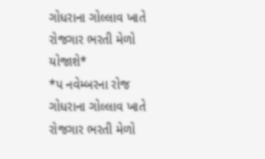ગોધરાના ગોલ્લાવ ખાતે રોજગાર ભરતી મેળો યોજાશે*
*પ નવેમ્બરના રોજ ગોધરાના ગોલ્લાવ ખાતે રોજગાર ભરતી મેળો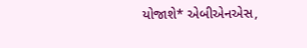યોજાશે* એબીએનએસ,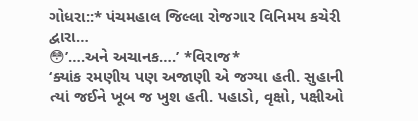ગોધરા::* પંચમહાલ જિલ્લા રોજગાર વિનિમય કચેરી દ્વારા…
😳’….અને અચાનક….’ *વિરાજ*
‘ક્યાંક રમણીય પણ અજાણી એ જગ્યા હતી. સુહાની ત્યાં જઈને ખૂબ જ ખુશ હતી. પહાડો, વૃક્ષો, પક્ષીઓ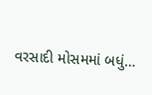વરસાદી મોસમમાં બધું…